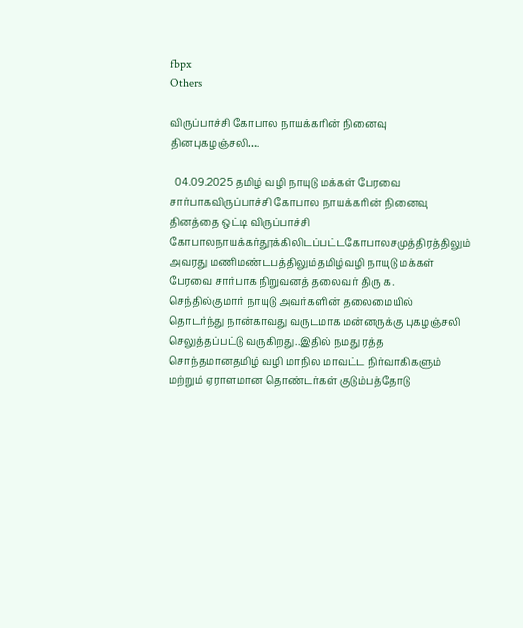fbpx
Others

விருப்பாச்சி கோபால நாயக்கரின் நினைவு தினபுகழஞ்சலி….

  04.09.2025 தமிழ் வழி நாயுடு மக்கள் பேரவை சார்பாகவிருப்பாச்சி கோபால நாயக்கரின் நினைவு தினத்தை ஒட்டி விருப்பாச்சி கோபாலநாயக்கர்தூக்கிலிடப்பட்டகோபாலசமுத்திரத்திலும் அவரது மணிமண்டபத்திலும்தமிழ்வழி நாயுடு மக்கள் பேரவை சார்பாக நிறுவனத் தலைவர் திரு க. செந்தில்குமார் நாயுடு அவர்களின் தலைமையில் தொடர்ந்து நான்காவது வருடமாக மன்னருக்கு புகழஞ்சலி செலுத்தப்பட்டு வருகிறது..இதில் நமது ரத்த சொந்தமானதமிழ் வழி மாநில மாவட்ட நிர்வாகிகளும் மற்றும் ஏராளமான தொண்டர்கள் குடும்பத்தோடு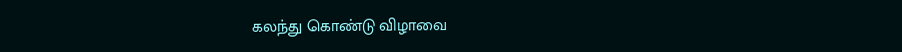கலந்து கொண்டு விழாவை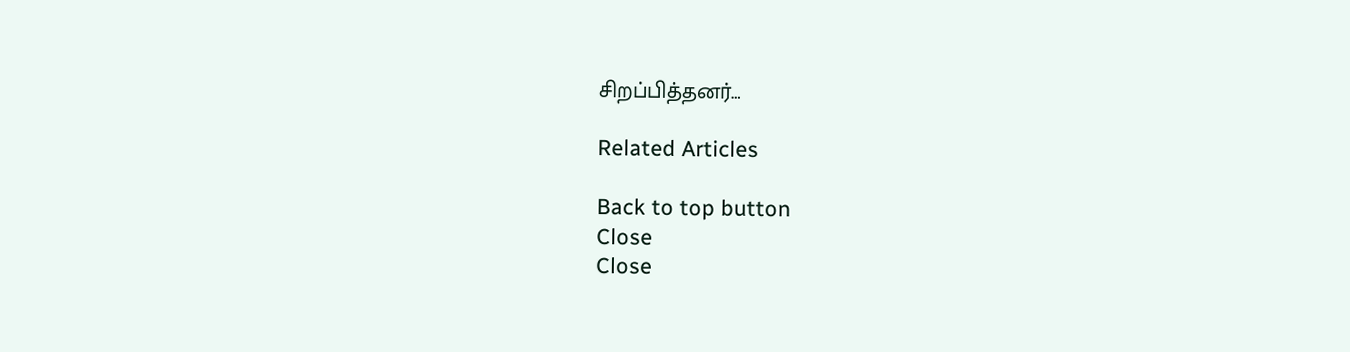சிறப்பித்தனர்…

Related Articles

Back to top button
Close
Close